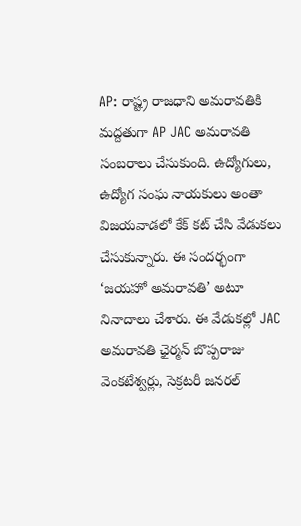AP: రాష్ట్ర రాజధాని అమరావతికి మద్దతుగా AP JAC అమరావతి సంబరాలు చేసుకుంది. ఉద్యోగులు, ఉద్యోగ సంఘ నాయకులు అంతా విజయవాడలో కేక్ కట్ చేసి వేడుకలు చేసుకున్నారు. ఈ సందర్భంగా ‘జయహో అమరావతి’ అటూ నినాదాలు చేశారు. ఈ వేడుకల్లో JAC అమరావతి ఛైర్మన్ బొప్పరాజు వెంకటేశ్వర్లు, సెక్రటరీ జనరల్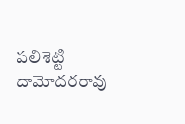పలిశెట్టి దామోదరరావు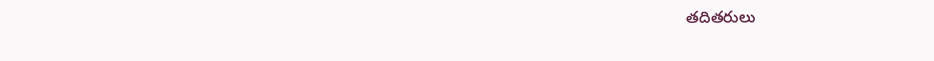తదితరులు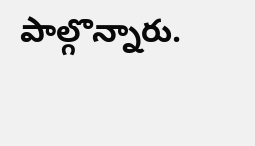పాల్గొన్నారు.